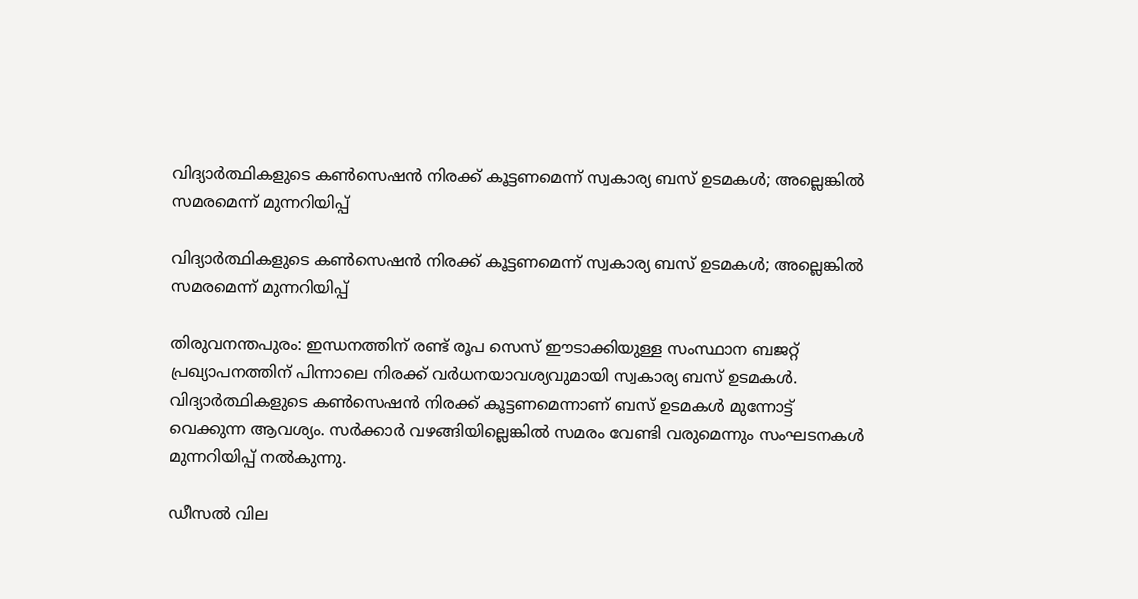വിദ്യാർത്ഥികളുടെ കൺസെഷൻ നിരക്ക് കൂട്ടണമെന്ന് സ്വകാര്യ ബസ് ഉടമകൾ; അല്ലെങ്കിൽ സമരമെന്ന് മുന്നറിയിപ്പ്

വിദ്യാർത്ഥികളുടെ കൺസെഷൻ നിരക്ക് കൂട്ടണമെന്ന് സ്വകാര്യ ബസ് ഉടമകൾ; അല്ലെങ്കിൽ സമരമെന്ന് മുന്നറിയിപ്പ്

തിരുവനന്തപുരം: ഇന്ധനത്തിന് രണ്ട് രൂപ സെസ് ഈടാക്കിയുള്ള സംസ്ഥാന ബജറ്റ് പ്രഖ്യാപനത്തിന് പിന്നാലെ നിരക്ക് വർധനയാവശ്യവുമായി സ്വകാര്യ ബസ് ഉടമകൾ. വിദ്യാർത്ഥികളുടെ കൺസെഷൻ നിരക്ക് കൂട്ടണമെന്നാണ് ബസ് ഉടമകൾ മുന്നോട്ട് വെക്കുന്ന ആവശ്യം. സർക്കാർ വഴങ്ങിയില്ലെങ്കിൽ സമരം വേണ്ടി വരുമെന്നും സംഘടനകൾ മുന്നറിയിപ്പ് നൽകുന്നു.

ഡീസൽ വില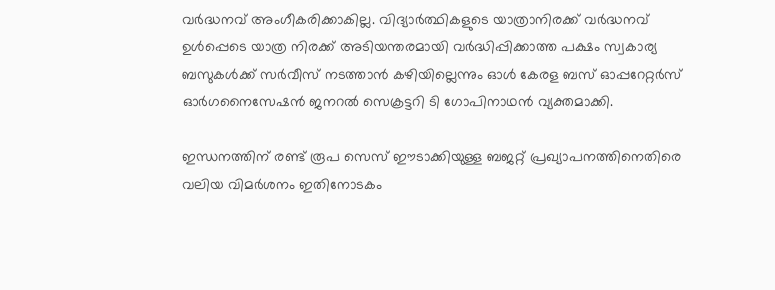വർദ്ധനവ് അംഗീകരിക്കാകില്ല. വിദ്യാർത്ഥികളുടെ യാത്രാനിരക്ക് വർദ്ധനവ് ഉൾപ്പെടെ യാത്ര നിരക്ക് അടിയന്തരമായി വർദ്ധിപ്പിക്കാത്ത പക്ഷം സ്വകാര്യ ബസുകൾക്ക് സർവീസ് നടത്താൻ കഴിയില്ലെന്നും ഓൾ കേരള ബസ് ഓപ്പറേറ്റർസ് ഓർഗനൈസേഷൻ ജനറൽ സെക്രട്ടറി ടി ഗോപിനാഥൻ വ്യക്തമാക്കി.

ഇന്ധനത്തിന് രണ്ട് രൂപ സെസ് ഈടാക്കിയുള്ള ബജറ്റ് പ്രഖ്യാപനത്തിനെതിരെ വലിയ വിമർശനം ഇതിനോടകം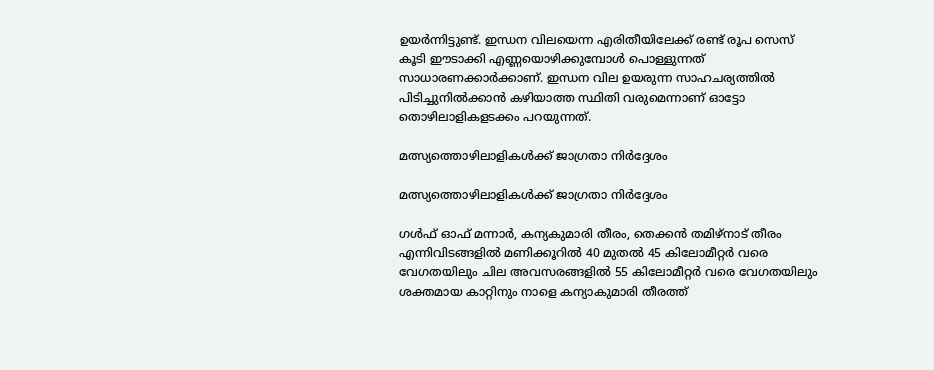ഉയർന്നിട്ടുണ്ട്. ഇന്ധന വിലയെന്ന എരിതീയിലേക്ക് രണ്ട് രൂപ സെസ് കൂടി ഈടാക്കി എണ്ണയൊഴിക്കുമ്പോൾ പൊള്ളുന്നത് സാധാരണക്കാർക്കാണ്. ഇന്ധന വില ഉയരുന്ന സാഹചര്യത്തിൽ പിടിച്ചുനിൽക്കാൻ കഴിയാത്ത സ്ഥിതി വരുമെന്നാണ് ഓട്ടോ തൊഴിലാളികളടക്കം പറയുന്നത്.

മത്സ്യത്തൊഴിലാളികൾക്ക് ജാഗ്രതാ നിർദ്ദേശം

മത്സ്യത്തൊഴിലാളികൾക്ക് ജാഗ്രതാ നിർദ്ദേശം

ഗൾഫ് ഓഫ് മന്നാർ, കന്യകുമാരി തീരം, തെക്കൻ തമിഴ്നാട് തീരം എന്നിവിടങ്ങളിൽ മണിക്കൂറിൽ 40 മുതൽ 45 കിലോമീറ്റർ വരെ വേഗതയിലും ചില അവസരങ്ങളിൽ 55 കിലോമീറ്റർ വരെ വേഗതയിലും ശക്തമായ കാറ്റിനും നാളെ കന്യാകുമാരി തീരത്ത്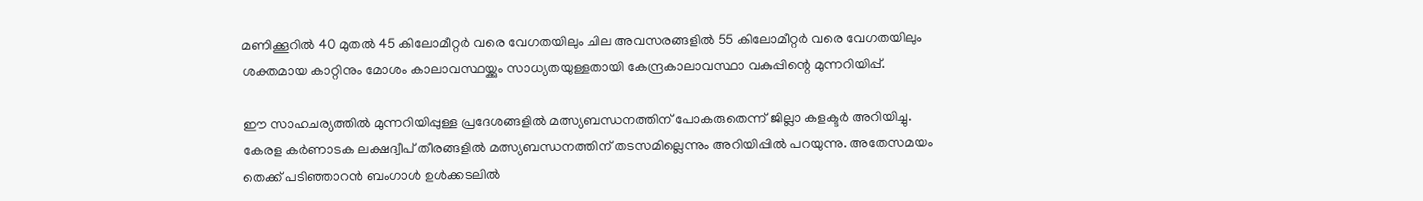മണിക്കൂറിൽ 40 മുതൽ 45 കിലോമീറ്റർ വരെ വേഗതയിലും ചില അവസരങ്ങളിൽ 55 കിലോമീറ്റർ വരെ വേഗതയിലും ശക്തമായ കാറ്റിനും മോശം കാലാവസ്ഥയ്ക്കും സാധ്യതയുള്ളതായി കേന്ദ്രകാലാവസ്ഥാ വകുപ്പിന്റെ മുന്നറിയിപ്പ്.

ഈ സാഹചര്യത്തിൽ മുന്നറിയിപ്പുള്ള പ്രദേശങ്ങളിൽ മത്സ്യബന്ധനത്തിന് പോകരുതെന്ന് ജില്ലാ കളക്ടർ അറിയിച്ചു. കേരള കർണാടക ലക്ഷദ്വീപ് തീരങ്ങളിൽ മത്സ്യബന്ധനത്തിന് തടസമില്ലെന്നും അറിയിപ്പിൽ പറയുന്നു. അതേസമയം തെക്ക് പടിഞ്ഞാറൻ ബംഗാൾ ഉൾക്കടലിൽ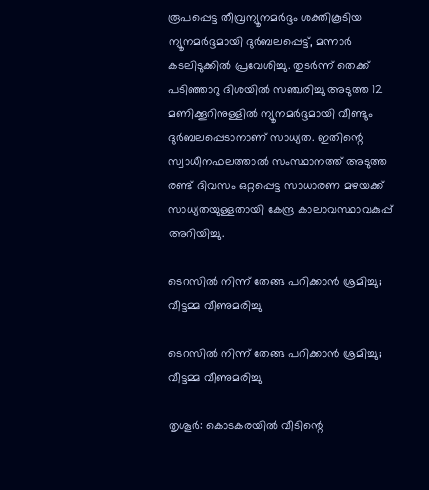രൂപപ്പെട്ട തീവ്രന്യൂനമർദ്ദം ശക്തികൂടിയ ന്യൂനമർദ്ദമായി ദുർബലപ്പെട്ട്, മന്നാർ കടലിടുക്കിൽ പ്രവേശിച്ചു. തുടർന്ന് തെക്ക് പടിഞ്ഞാറു ദിശയിൽ സഞ്ചരിച്ചു അടുത്ത 12 മണിക്കൂറിനുള്ളിൽ ന്യൂനമർദ്ദമായി വീണ്ടും ദുർബലപ്പെടാനാണ് സാധ്യത. ഇതിന്റെ സ്വാധീനഫലത്താൽ സംസ്ഥാനത്ത് അടുത്ത രണ്ട് ദിവസം ഒറ്റപ്പെട്ട സാധാരണ മഴയക്ക് സാധ്യതയുള്ളതായി കേന്ദ്ര കാലാവസ്ഥാവകുപ്പ് അറിയിച്ചു.

ടെറസില്‍ നിന്ന് തേങ്ങ പറിക്കാന്‍ ശ്രമിച്ചു; വീട്ടമ്മ വീണുമരിച്ചു

ടെറസില്‍ നിന്ന് തേങ്ങ പറിക്കാന്‍ ശ്രമിച്ചു; വീട്ടമ്മ വീണുമരിച്ചു

തൃശൂര്‍: കൊടകരയില്‍ വീടിന്റെ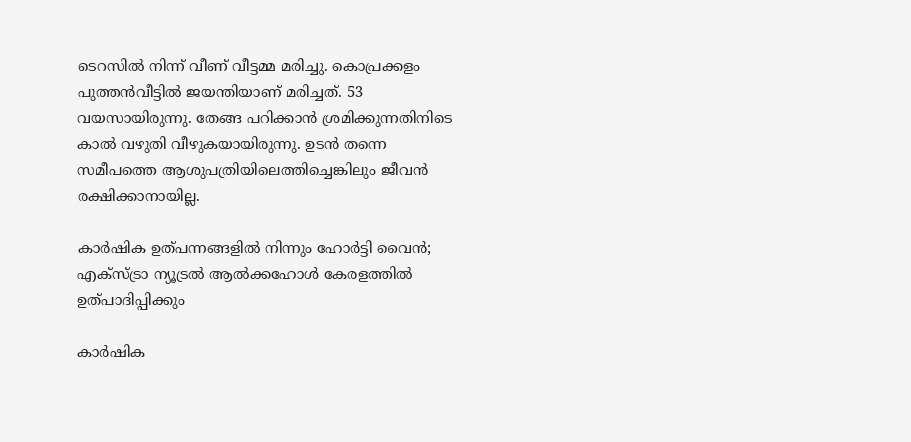ടെറസില്‍ നിന്ന് വീണ് വീട്ടമ്മ മരിച്ചു. കൊപ്രക്കളം പുത്തന്‍വീട്ടില്‍ ജയന്തിയാണ് മരിച്ചത്. 53 വയസായിരുന്നു. തേങ്ങ പറിക്കാന്‍ ശ്രമിക്കുന്നതിനിടെ കാല്‍ വഴുതി വീഴുകയായിരുന്നു. ഉടന്‍ തന്നെ സമീപത്തെ ആശുപത്രിയിലെത്തിച്ചെങ്കിലും ജീവന്‍ രക്ഷിക്കാനായില്ല.

കാര്‍ഷിക ഉത്പന്നങ്ങളില്‍ നിന്നും ഹോര്‍ട്ടി വൈന്‍; എക്‌സ്ട്രാ ന്യൂട്രല്‍ ആല്‍ക്കഹോള്‍ കേരളത്തില്‍ ഉത്പാദിപ്പിക്കും

കാര്‍ഷിക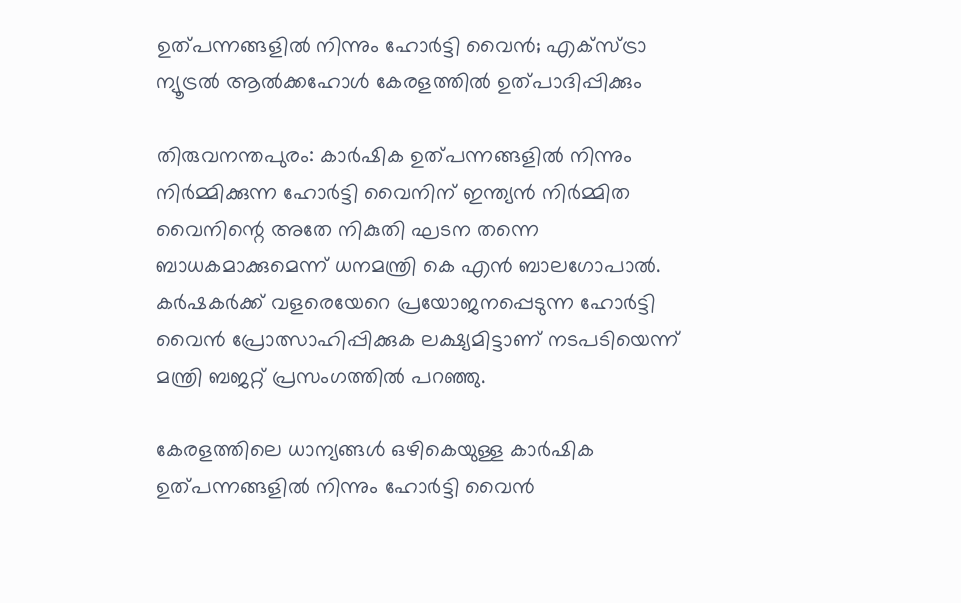ഉത്പന്നങ്ങളില്‍ നിന്നും ഹോര്‍ട്ടി വൈന്‍; എക്‌സ്ട്രാ ന്യൂട്രല്‍ ആല്‍ക്കഹോള്‍ കേരളത്തില്‍ ഉത്പാദിപ്പിക്കും

തിരുവനന്തപുരം: കാര്‍ഷിക ഉത്പന്നങ്ങളില്‍ നിന്നും നിര്‍മ്മിക്കുന്ന ഹോര്‍ട്ടി വൈനിന് ഇന്ത്യന്‍ നിര്‍മ്മിത വൈനിന്റെ അതേ നികുതി ഘടന തന്നെ ബാധകമാക്കുമെന്ന് ധനമന്ത്രി കെ എന്‍ ബാലഗോപാല്‍. കര്‍ഷകര്‍ക്ക് വളരെയേറെ പ്രയോജനപ്പെടുന്ന ഹോര്‍ട്ടി വൈന്‍ പ്രോത്സാഹിപ്പിക്കുക ലക്ഷ്യമിട്ടാണ് നടപടിയെന്ന് മന്ത്രി ബജറ്റ് പ്രസംഗത്തില്‍ പറഞ്ഞു.

കേരളത്തിലെ ധാന്യങ്ങള്‍ ഒഴികെയുള്ള കാര്‍ഷിക ഉത്പന്നങ്ങളില്‍ നിന്നും ഹോര്‍ട്ടി വൈന്‍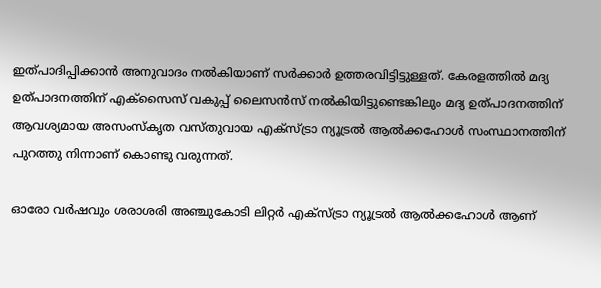ഇത്പാദിപ്പിക്കാന്‍ അനുവാദം നല്‍കിയാണ് സര്‍ക്കാര്‍ ഉത്തരവിട്ടിട്ടുള്ളത്. കേരളത്തില്‍ മദ്യ ഉത്പാദനത്തിന് എക്‌സൈസ് വകുപ്പ് ലൈസന്‍സ് നല്‍കിയിട്ടുണ്ടെങ്കിലും മദ്യ ഉത്പാദനത്തിന് ആവശ്യമായ അസംസ്‌കൃത വസ്തുവായ എക്‌സ്ട്രാ ന്യൂട്രല്‍ ആല്‍ക്കഹോള്‍ സംസ്ഥാനത്തിന് പുറത്തു നിന്നാണ് കൊണ്ടു വരുന്നത്.

ഓരോ വര്‍ഷവും ശരാശരി അഞ്ചുകോടി ലിറ്റര്‍ എക്‌സ്ട്രാ ന്യൂട്രല്‍ ആല്‍ക്കഹോള്‍ ആണ്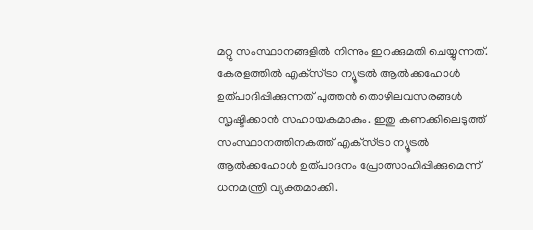മറ്റു സംസ്ഥാനങ്ങളില്‍ നിന്നും ഇറക്കുമതി ചെയ്യുന്നത്. കേരളത്തില്‍ എക്‌സ്ട്രാ ന്യൂട്രല്‍ ആല്‍ക്കഹോള്‍ ഉത്പാദിപ്പിക്കുന്നത് പുത്തന്‍ തൊഴിലവസരങ്ങള്‍ സൃഷ്ടിക്കാന്‍ സഹായകമാകും. ഇതു കണക്കിലെടുത്ത് സംസ്ഥാനത്തിനകത്ത് എക്‌സ്ട്രാ ന്യൂട്രല്‍ ആല്‍ക്കഹോള്‍ ഉത്പാദനം പ്രോത്സാഹിപ്പിക്കുമെന്ന് ധനമന്ത്രി വ്യക്തമാക്കി.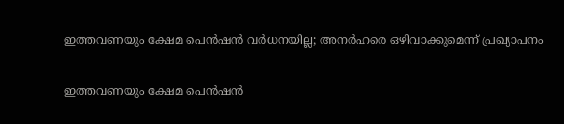ഇത്തവണയും ക്ഷേമ പെന്‍ഷന്‍ വര്‍ധനയില്ല; അനര്‍ഹരെ ഒഴിവാക്കുമെന്ന് പ്രഖ്യാപനം

ഇത്തവണയും ക്ഷേമ പെന്‍ഷന്‍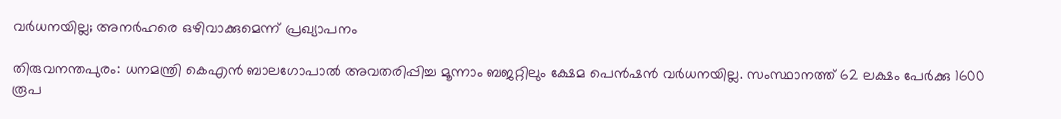വര്‍ധനയില്ല; അനര്‍ഹരെ ഒഴിവാക്കുമെന്ന് പ്രഖ്യാപനം

തിരുവനന്തപുരം: ധനമന്ത്രി കെഎന്‍ ബാലഗോപാല്‍ അവതരിപ്പിച്ച മൂന്നാം ബജറ്റിലും ക്ഷേമ പെന്‍ഷന്‍ വര്‍ധനയില്ല. സംസ്ഥാനത്ത് 62 ലക്ഷം പേര്‍ക്കു 1600 രൂപ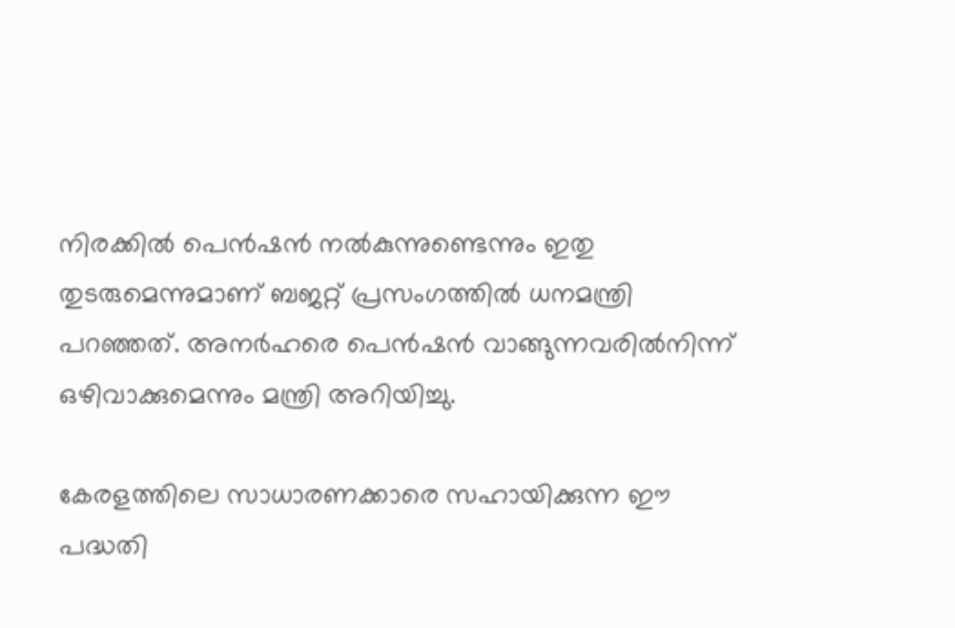നിരക്കില്‍ പെന്‍ഷന്‍ നല്‍കുന്നുണ്ടെന്നും ഇതു തുടരുമെന്നുമാണ് ബജറ്റ് പ്രസംഗത്തില്‍ ധനമന്ത്രി പറഞ്ഞത്. അനര്‍ഹരെ പെന്‍ഷന്‍ വാങ്ങുന്നവരില്‍നിന്ന് ഒഴിവാക്കുമെന്നും മന്ത്രി അറിയിച്ചു.

കേരളത്തിലെ സാധാരണക്കാരെ സഹായിക്കുന്ന ഈ പദ്ധതി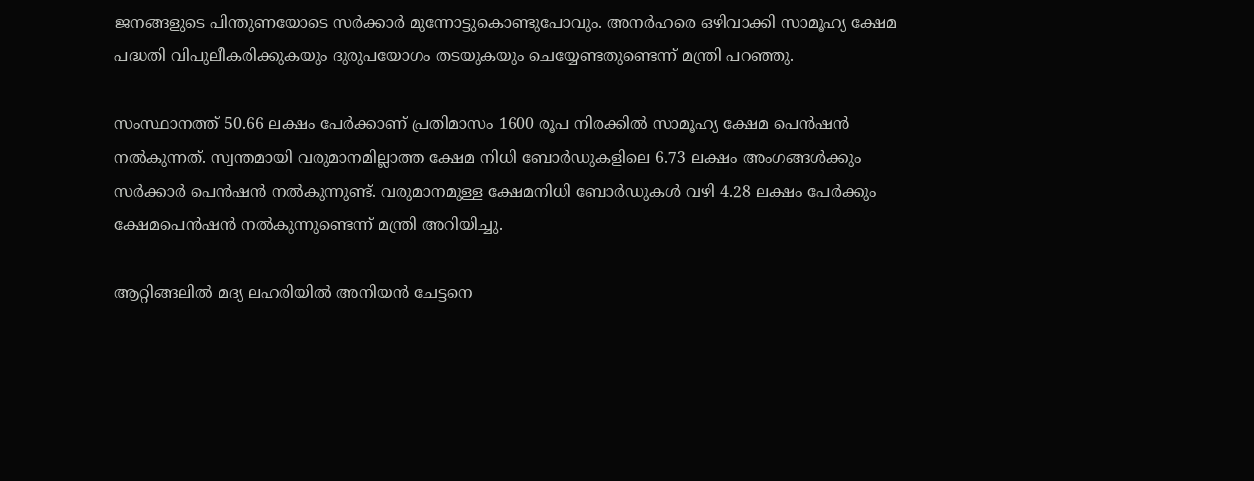ജനങ്ങളുടെ പിന്തുണയോടെ സര്‍ക്കാര്‍ മുന്നോട്ടുകൊണ്ടുപോവും. അനര്‍ഹരെ ഒഴിവാക്കി സാമൂഹ്യ ക്ഷേമ പദ്ധതി വിപുലീകരിക്കുകയും ദുരുപയോഗം തടയുകയും ചെയ്യേണ്ടതുണ്ടെന്ന് മന്ത്രി പറഞ്ഞു.

സംസ്ഥാനത്ത് 50.66 ലക്ഷം പേര്‍ക്കാണ് പ്രതിമാസം 1600 രൂപ നിരക്കില്‍ സാമൂഹ്യ ക്ഷേമ പെന്‍ഷന്‍ നല്‍കുന്നത്. സ്വന്തമായി വരുമാനമില്ലാത്ത ക്ഷേമ നിധി ബോര്‍ഡുകളിലെ 6.73 ലക്ഷം അംഗങ്ങള്‍ക്കും സര്‍ക്കാര്‍ പെന്‍ഷന്‍ നല്‍കുന്നുണ്ട്. വരുമാനമുള്ള ക്ഷേമനിധി ബോര്‍ഡുകള്‍ വഴി 4.28 ലക്ഷം പേര്‍ക്കും ക്ഷേമപെന്‍ഷന്‍ നല്‍കുന്നുണ്ടെന്ന് മന്ത്രി അറിയിച്ചു.

ആറ്റിങ്ങലിൽ മദ്യ ലഹരിയിൽ അനിയൻ ചേട്ടനെ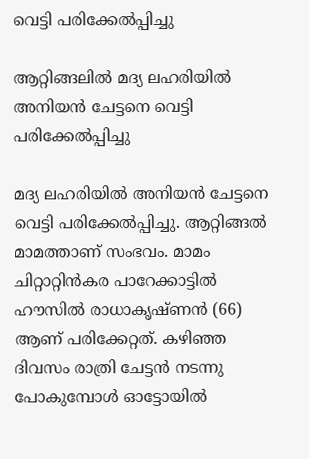വെട്ടി പരിക്കേൽപ്പിച്ചു

ആറ്റിങ്ങലിൽ മദ്യ ലഹരിയിൽ അനിയൻ ചേട്ടനെ വെട്ടി പരിക്കേൽപ്പിച്ചു

മദ്യ ലഹരിയിൽ അനിയൻ ചേട്ടനെ വെട്ടി പരിക്കേൽപ്പിച്ചു. ആറ്റിങ്ങൽ മാമത്താണ് സംഭവം. മാമം ചിറ്റാറ്റിൻകര പാറേക്കാട്ടിൽ ഹൗസിൽ രാധാകൃഷ്ണൻ (66) ആണ് പരിക്കേറ്റത്. കഴിഞ്ഞ ദിവസം രാത്രി ചേട്ടൻ നടന്നു പോകുമ്പോൾ ഓട്ടോയിൽ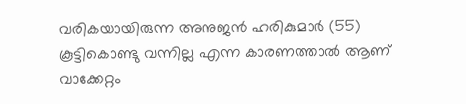വരികയായിരുന്ന അനുജൻ ഹരികുമാർ (55) കൂട്ടികൊണ്ടു വന്നില്ല എന്ന കാരണത്താൽ ആണ് വാക്കേറ്റം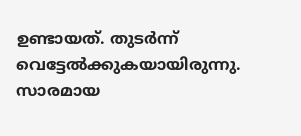ഉണ്ടായത്. തുടർന്ന് വെട്ടേൽക്കുകയായിരുന്നു. സാരമായ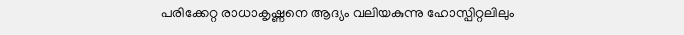പരിക്കേറ്റ രാധാകൃഷ്ണനെ ആദ്യം വലിയകുന്നു ഹോസ്പിറ്റലിലും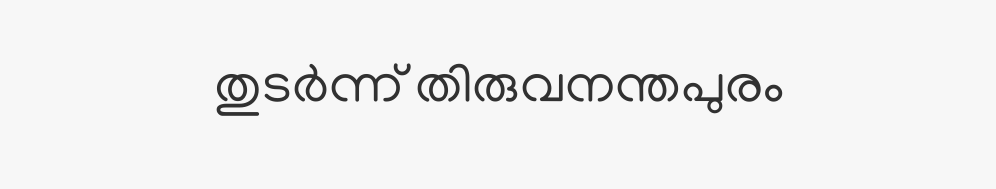തുടർന്ന് തിരുവനന്തപുരം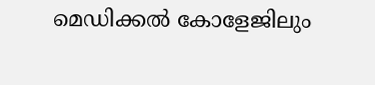മെഡിക്കൽ കോളേജിലും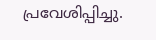പ്രവേശിപ്പിച്ചു.